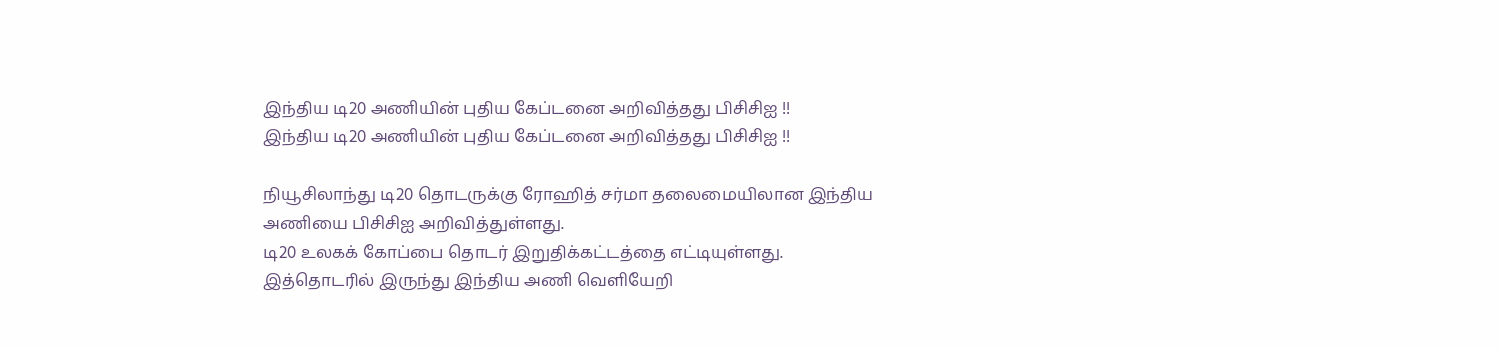இந்திய டி20 அணியின் புதிய கேப்டனை அறிவித்தது பிசிசிஐ !!
இந்திய டி20 அணியின் புதிய கேப்டனை அறிவித்தது பிசிசிஐ !!

நியூசிலாந்து டி20 தொடருக்கு ரோஹித் சர்மா தலைமையிலான இந்திய அணியை பிசிசிஐ அறிவித்துள்ளது.
டி20 உலகக் கோப்பை தொடர் இறுதிக்கட்டத்தை எட்டியுள்ளது. இத்தொடரில் இருந்து இந்திய அணி வெளியேறி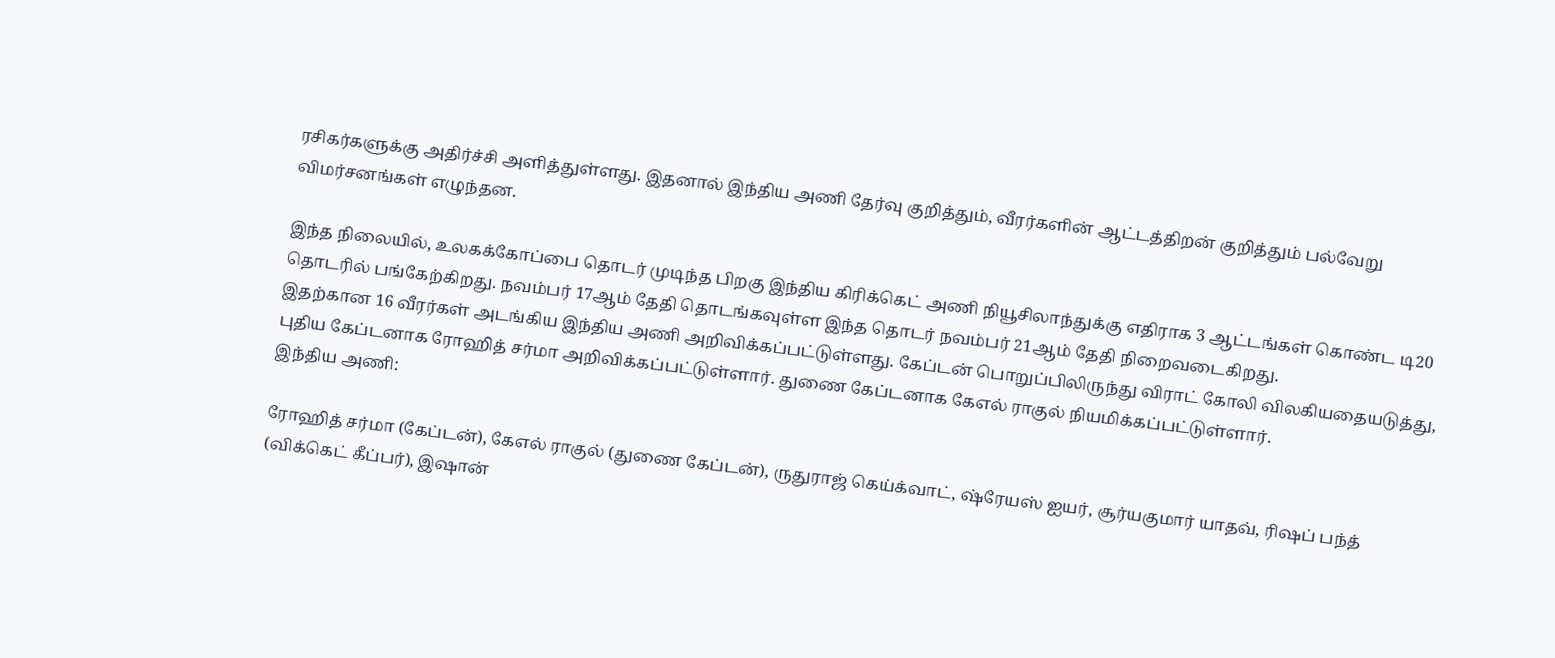ரசிகர்களுக்கு அதிர்ச்சி அளித்துள்ளது. இதனால் இந்திய அணி தேர்வு குறித்தும், வீரர்களின் ஆட்டத்திறன் குறித்தும் பல்வேறு விமர்சனங்கள் எழுந்தன.

இந்த நிலையில், உலகக்கோப்பை தொடர் முடிந்த பிறகு இந்திய கிரிக்கெட் அணி நியூசிலாந்துக்கு எதிராக 3 ஆட்டங்கள் கொண்ட டி20 தொடரில் பங்கேற்கிறது. நவம்பர் 17ஆம் தேதி தொடங்கவுள்ள இந்த தொடர் நவம்பர் 21ஆம் தேதி நிறைவடைகிறது.
இதற்கான 16 வீரர்கள் அடங்கிய இந்திய அணி அறிவிக்கப்பட்டுள்ளது. கேப்டன் பொறுப்பிலிருந்து விராட் கோலி விலகியதையடுத்து, புதிய கேப்டனாக ரோஹித் சர்மா அறிவிக்கப்பட்டுள்ளார். துணை கேப்டனாக கேஎல் ராகுல் நியமிக்கப்பட்டுள்ளார்.
இந்திய அணி:

ரோஹித் சர்மா (கேப்டன்), கேஎல் ராகுல் (துணை கேப்டன்), ருதுராஜ் கெய்க்வாட், ஷ்ரேயஸ் ஐயர், சூர்யகுமார் யாதவ், ரிஷப் பந்த் (விக்கெட் கீப்பர்), இஷான்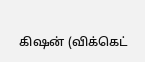கிஷன் (விக்கெட்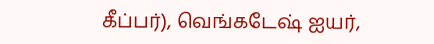கீப்பர்), வெங்கடேஷ் ஐயர்,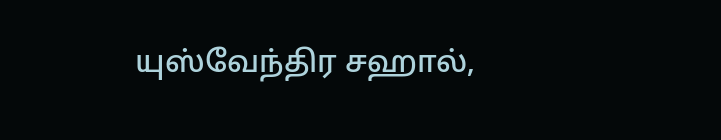யுஸ்வேந்திர சஹால்,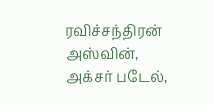ரவிச்சந்திரன் அஸ்வின், அக்சர் படேல்,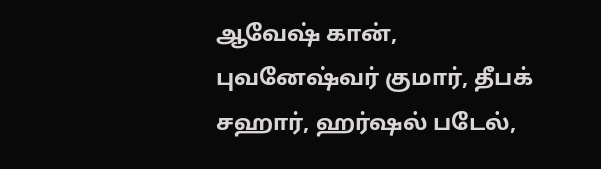ஆவேஷ் கான், புவனேஷ்வர் குமார், தீபக் சஹார், ஹர்ஷல் படேல்,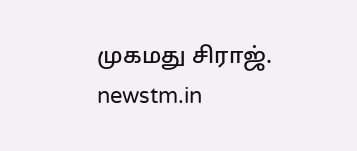முகமது சிராஜ்.
newstm.in